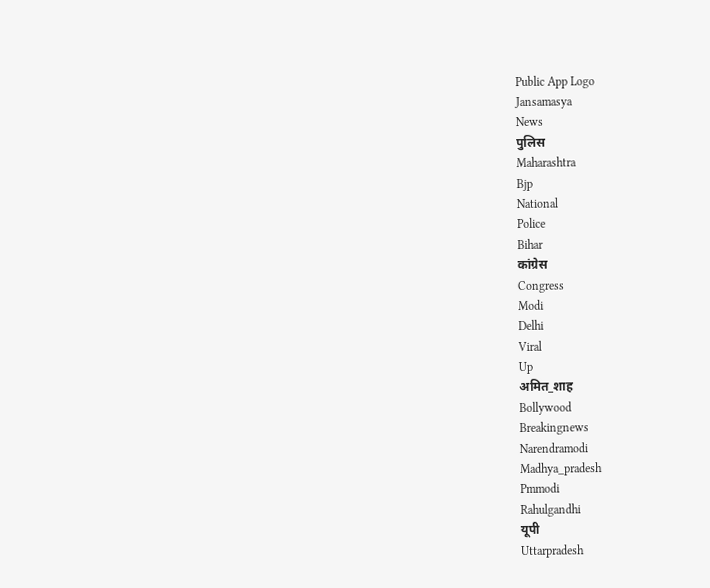Public App Logo
Jansamasya
News
पुलिस
Maharashtra
Bjp
National
Police
Bihar
कांग्रेस
Congress
Modi
Delhi
Viral
Up
अमित_शाह
Bollywood
Breakingnews
Narendramodi
Madhya_pradesh
Pmmodi
Rahulgandhi
यूपी
Uttarpradesh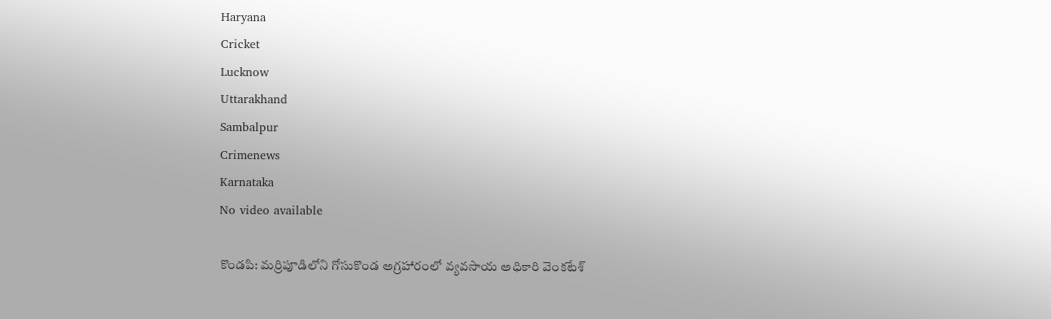Haryana
Cricket
Lucknow
Uttarakhand
Sambalpur
Crimenews
Karnataka
No video available

కొండపి: మర్రిపూడిలోని గోసుకొండ అగ్రహారంలో వ్యవసాయ అధికారి వెంకటేశ్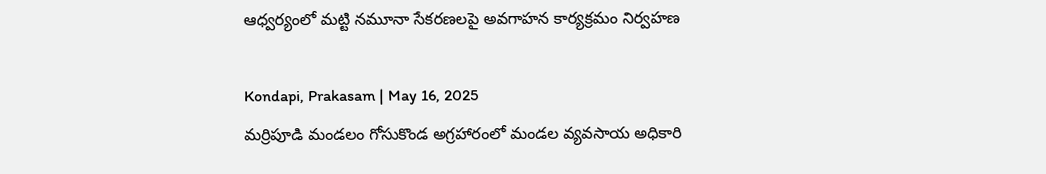ఆధ్వర్యంలో మట్టి నమూనా సేకరణలపై అవగాహన కార్యక్రమం నిర్వహణ

Kondapi, Prakasam | May 16, 2025
మర్రిపూడి మండలం గోసుకొండ అగ్రహారంలో మండల వ్యవసాయ అధికారి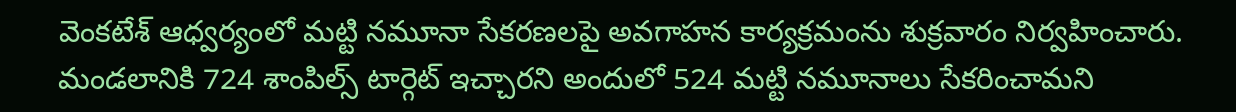వెంకటేశ్ ఆధ్వర్యంలో మట్టి నమూనా సేకరణలపై అవగాహన కార్యక్రమంను శుక్రవారం నిర్వహించారు. మండలానికి 724 శాంపిల్స్ టార్గెట్ ఇచ్చారని అందులో 524 మట్టి నమూనాలు సేకరించామని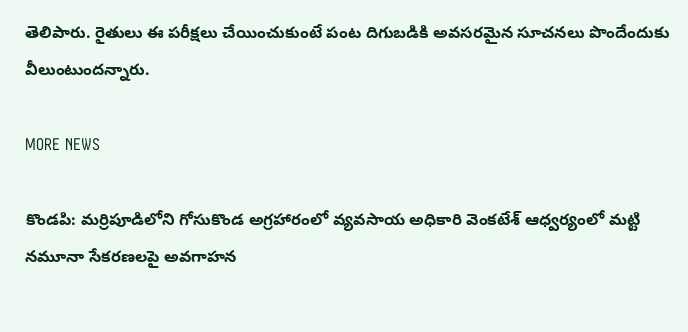తెలిపారు. రైతులు ఈ పరీక్షలు చేయించుకుంటే పంట దిగుబడికి అవసరమైన సూచనలు పొందేందుకు వీలుంటుందన్నారు.

MORE NEWS

కొండపి: మర్రిపూడిలోని గోసుకొండ అగ్రహారంలో వ్యవసాయ అధికారి వెంకటేశ్ ఆధ్వర్యంలో మట్టి నమూనా సేకరణలపై అవగాహన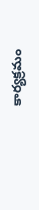కార్యక్రమం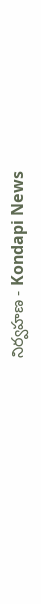నిర్వహణ - Kondapi News